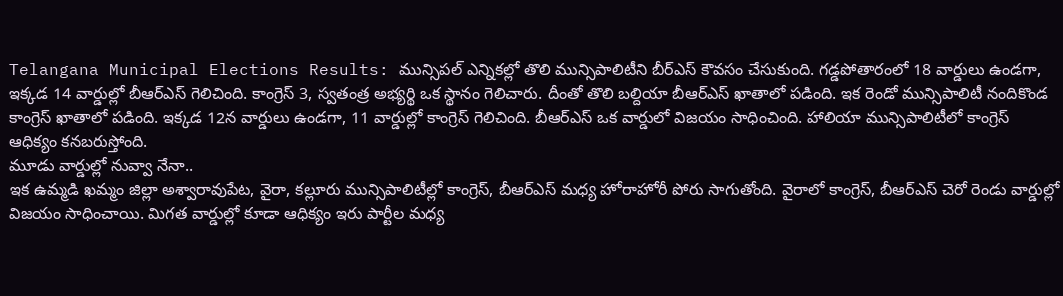Telangana Municipal Elections Results: మున్సిపల్ ఎన్నికల్లో తొలి మున్సిపాలిటీని బీర్ఎస్ కౌవసం చేసుకుంది. గడ్డపోతారంలో 18 వార్డులు ఉండగా, ఇక్కడ 14 వార్డుల్లో బీఆర్ఎస్ గెలిచింది. కాంగ్రెస్ 3, స్వతంత్ర అభ్యర్థి ఒక స్థానం గెలిచారు. దీంతో తొలి బల్దియా బీఆర్ఎస్ ఖాతాలో పడింది. ఇక రెండో మున్సిపాలిటీ నందికొండ కాంగ్రెస్ ఖాతాలో పడింది. ఇక్కడ 12న వార్డులు ఉండగా, 11 వార్డుల్లో కాంగ్రెస్ గెలిచింది. బీఆర్ఎస్ ఒక వార్డులో విజయం సాధించింది. హాలియా మున్సిపాలిటీలో కాంగ్రెస్ ఆధిక్యం కనబరుస్తోంది.
మూడు వార్డుల్లో నువ్వా నేనా..
ఇక ఉమ్మడి ఖమ్మం జిల్లా అశ్వారావుపేట, వైరా, కల్లూరు మున్సిపాలిటీల్లో కాంగ్రెస్, బీఆర్ఎస్ మధ్య హోరాహోరీ పోరు సాగుతోంది. వైరాలో కాంగ్రెస్, బీఆర్ఎస్ చెరో రెండు వార్డుల్లో విజయం సాధించాయి. మిగత వార్డుల్లో కూడా ఆధిక్యం ఇరు పార్టీల మధ్య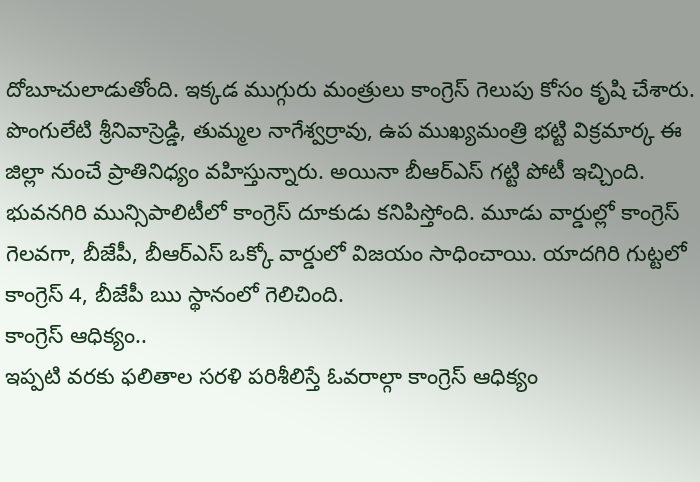దోబూచులాడుతోంది. ఇక్కడ ముగ్గురు మంత్రులు కాంగ్రెస్ గెలుపు కోసం కృషి చేశారు. పొంగులేటి శ్రీనివాస్రెడ్డి, తుమ్మల నాగేశ్వర్రావు, ఉప ముఖ్యమంత్రి భట్టి విక్రమార్క ఈ జిల్లా నుంచే ప్రాతినిధ్యం వహిస్తున్నారు. అయినా బీఆర్ఎస్ గట్టి పోటీ ఇచ్చింది. భువనగిరి మున్సిపాలిటీలో కాంగ్రెస్ దూకుడు కనిపిస్తోంది. మూడు వార్డుల్లో కాంగ్రెస్ గెలవగా, బీజేపీ, బీఆర్ఎస్ ఒక్కో వార్డులో విజయం సాధించాయి. యాదగిరి గుట్టలో కాంగ్రెస్ 4, బీజేపీ ఋ స్థానంలో గెలిచింది.
కాంగ్రెస్ ఆధిక్యం..
ఇప్పటి వరకు ఫలితాల సరళి పరిశీలిస్తే ఓవరాల్గా కాంగ్రెస్ ఆధిక్యం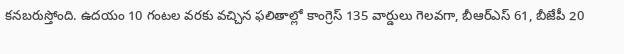కనబరుస్తోంది. ఉదయం 10 గంటల వరకు వచ్చిన ఫలితాల్లో కాంగ్రెస్ 135 వార్డులు గెలవగా, బీఆర్ఎస్ 61, బీజేపీ 20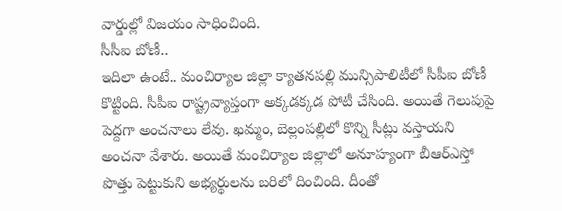వార్డుల్లో విజయం సాధించింది.
సీసీఐ బోణీ..
ఇదిలా ఉంటే.. మంచిర్యాల జిల్లా క్యాతనపల్లి మున్సిపాలిటీలో సీపీఐ బోణీ కొట్టింది. సీపీఐ రాష్ట్రవ్యాప్తంగా అక్కడక్కడ పోటీ చేసింది. అయితే గెలుపుపై పెద్దగా అంచనాలు లేవు. ఖమ్మం, బెల్లంపల్లిలో కొన్ని సీట్లు వస్తాయని అంచనా వేశారు. అయితే మంచిర్యాల జిల్లాలో అనూహ్యంగా బీఆర్ఎస్తో పొత్తు పెట్టుకుని అభ్యర్థులను బరిలో దించింది. దీంతో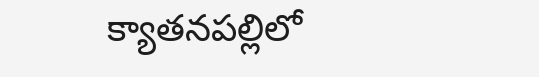క్యాతనపల్లిలో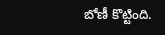బోణీ కొట్టింది.